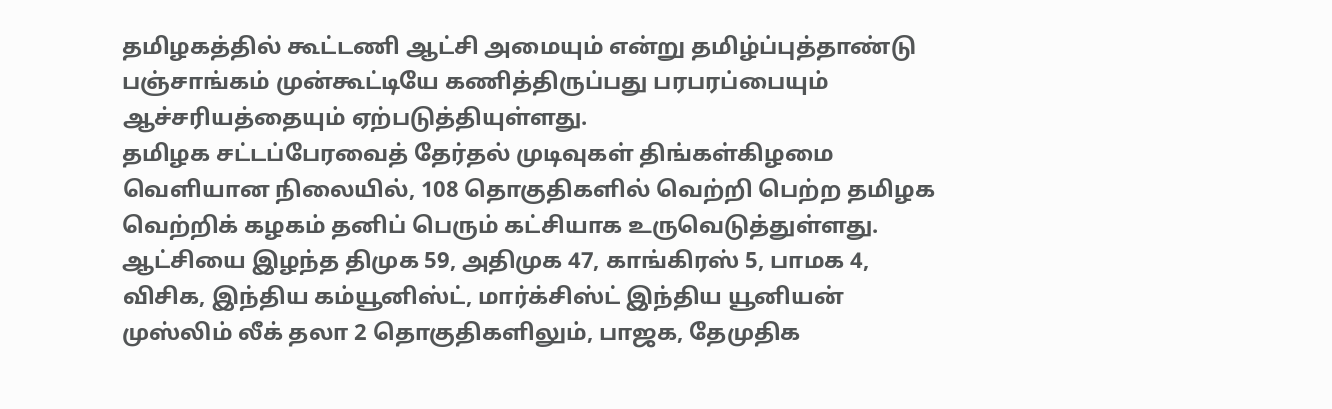தமிழகத்தில் கூட்டணி ஆட்சி அமையும் என்று தமிழ்ப்புத்தாண்டு பஞ்சாங்கம் முன்கூட்டியே கணித்திருப்பது பரபரப்பையும் ஆச்சரியத்தையும் ஏற்படுத்தியுள்ளது.
தமிழக சட்டப்பேரவைத் தேர்தல் முடிவுகள் திங்கள்கிழமை வெளியான நிலையில், 108 தொகுதிகளில் வெற்றி பெற்ற தமிழக வெற்றிக் கழகம் தனிப் பெரும் கட்சியாக உருவெடுத்துள்ளது.
ஆட்சியை இழந்த திமுக 59, அதிமுக 47, காங்கிரஸ் 5, பாமக 4, விசிக, இந்திய கம்யூனிஸ்ட், மார்க்சிஸ்ட் இந்திய யூனியன் முஸ்லிம் லீக் தலா 2 தொகுதிகளிலும், பாஜக, தேமுதிக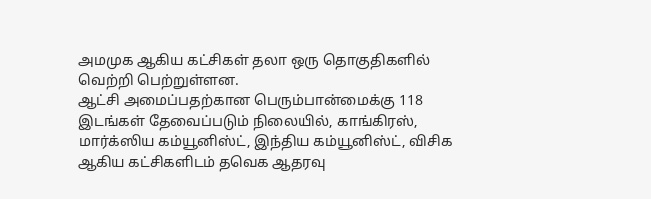அமமுக ஆகிய கட்சிகள் தலா ஒரு தொகுதிகளில் வெற்றி பெற்றுள்ளன.
ஆட்சி அமைப்பதற்கான பெரும்பான்மைக்கு 118 இடங்கள் தேவைப்படும் நிலையில், காங்கிரஸ், மார்க்ஸிய கம்யூனிஸ்ட், இந்திய கம்யூனிஸ்ட், விசிக ஆகிய கட்சிகளிடம் தவெக ஆதரவு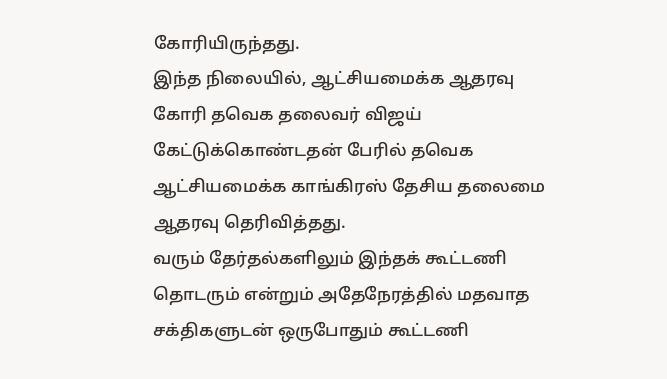கோரியிருந்தது.
இந்த நிலையில், ஆட்சியமைக்க ஆதரவு கோரி தவெக தலைவர் விஜய் கேட்டுக்கொண்டதன் பேரில் தவெக ஆட்சியமைக்க காங்கிரஸ் தேசிய தலைமை ஆதரவு தெரிவித்தது.
வரும் தேர்தல்களிலும் இந்தக் கூட்டணி தொடரும் என்றும் அதேநேரத்தில் மதவாத சக்திகளுடன் ஒருபோதும் கூட்டணி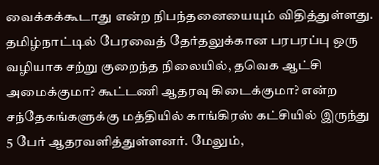வைக்கக்கூடாது என்ற நிபந்தனையையும் விதித்துள்ளது.
தமிழ்நாட்டில் பேரவைத் தேர்தலுக்கான பரபரப்பு ஒரு வழியாக சற்று குறைந்த நிலையில், தவெக ஆட்சி அமைக்குமா? கூட்டணி ஆதரவு கிடைக்குமா? என்ற சந்தேகங்களுக்கு மத்தியில் காங்கிரஸ் கட்சியில் இருந்து 5 பேர் ஆதரவளித்துள்ளனர். மேலும்,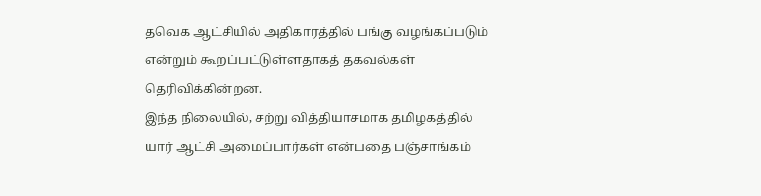தவெக ஆட்சியில் அதிகாரத்தில் பங்கு வழங்கப்படும் என்றும் கூறப்பட்டுள்ளதாகத் தகவல்கள் தெரிவிக்கின்றன.
இந்த நிலையில், சற்று வித்தியாசமாக தமிழகத்தில் யார் ஆட்சி அமைப்பார்கள் என்பதை பஞ்சாங்கம்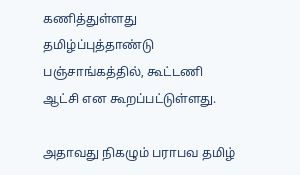கணித்துள்ளது தமிழ்ப்புத்தாண்டு பஞ்சாங்கத்தில், கூட்டணி ஆட்சி என கூறப்பட்டுள்ளது.

அதாவது நிகழும் பராபவ தமிழ்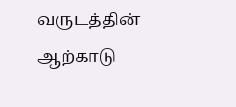வருடத்தின் ஆற்காடு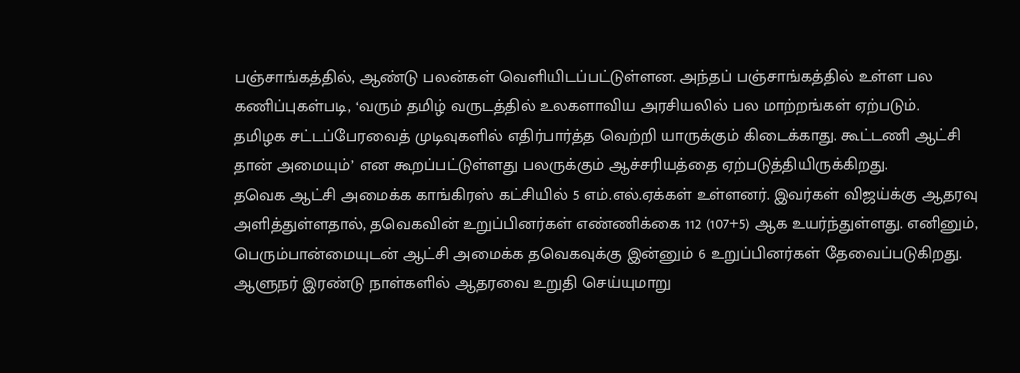பஞ்சாங்கத்தில், ஆண்டு பலன்கள் வெளியிடப்பட்டுள்ளன. அந்தப் பஞ்சாங்கத்தில் உள்ள பல கணிப்புகள்படி, ‘வரும் தமிழ் வருடத்தில் உலகளாவிய அரசியலில் பல மாற்றங்கள் ஏற்படும்.
தமிழக சட்டப்பேரவைத் முடிவுகளில் எதிர்பார்த்த வெற்றி யாருக்கும் கிடைக்காது. கூட்டணி ஆட்சி தான் அமையும்’ என கூறப்பட்டுள்ளது பலருக்கும் ஆச்சரியத்தை ஏற்படுத்தியிருக்கிறது.
தவெக ஆட்சி அமைக்க காங்கிரஸ் கட்சியில் 5 எம்.எல்.ஏக்கள் உள்ளனர். இவர்கள் விஜய்க்கு ஆதரவு அளித்துள்ளதால், தவெகவின் உறுப்பினர்கள் எண்ணிக்கை 112 (107+5) ஆக உயர்ந்துள்ளது. எனினும், பெரும்பான்மையுடன் ஆட்சி அமைக்க தவெகவுக்கு இன்னும் 6 உறுப்பினர்கள் தேவைப்படுகிறது.
ஆளுநர் இரண்டு நாள்களில் ஆதரவை உறுதி செய்யுமாறு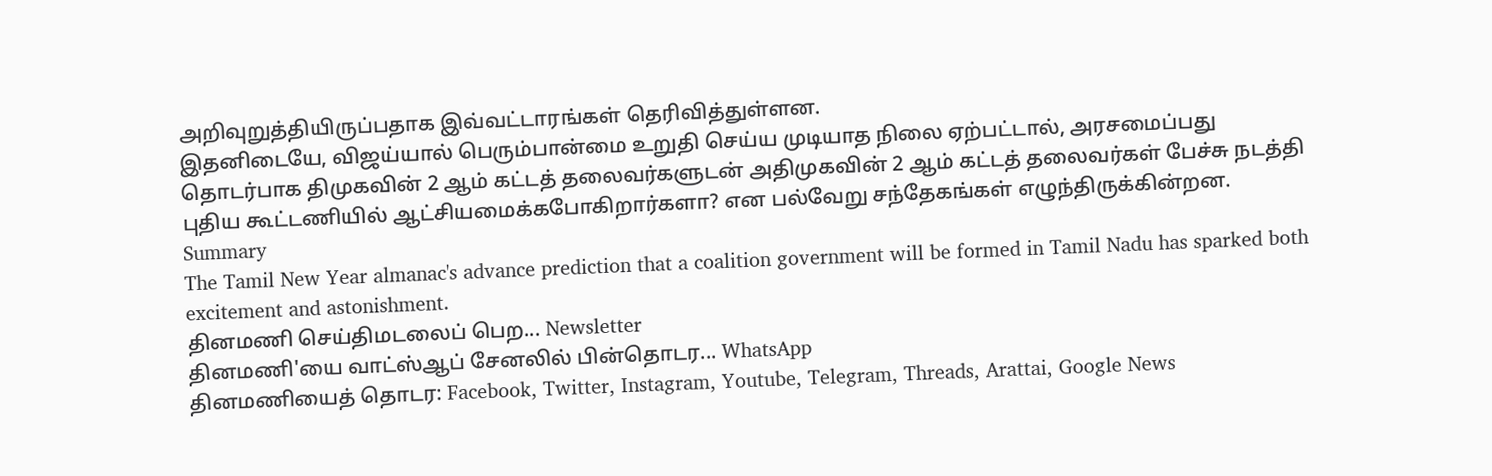அறிவுறுத்தியிருப்பதாக இவ்வட்டாரங்கள் தெரிவித்துள்ளன.
இதனிடையே, விஜய்யால் பெரும்பான்மை உறுதி செய்ய முடியாத நிலை ஏற்பட்டால், அரசமைப்பது தொடர்பாக திமுகவின் 2 ஆம் கட்டத் தலைவர்களுடன் அதிமுகவின் 2 ஆம் கட்டத் தலைவர்கள் பேச்சு நடத்தி புதிய கூட்டணியில் ஆட்சியமைக்கபோகிறார்களா? என பல்வேறு சந்தேகங்கள் எழுந்திருக்கின்றன.
Summary
The Tamil New Year almanac's advance prediction that a coalition government will be formed in Tamil Nadu has sparked both excitement and astonishment.
தினமணி செய்திமடலைப் பெற... Newsletter
தினமணி'யை வாட்ஸ்ஆப் சேனலில் பின்தொடர... WhatsApp
தினமணியைத் தொடர: Facebook, Twitter, Instagram, Youtube, Telegram, Threads, Arattai, Google News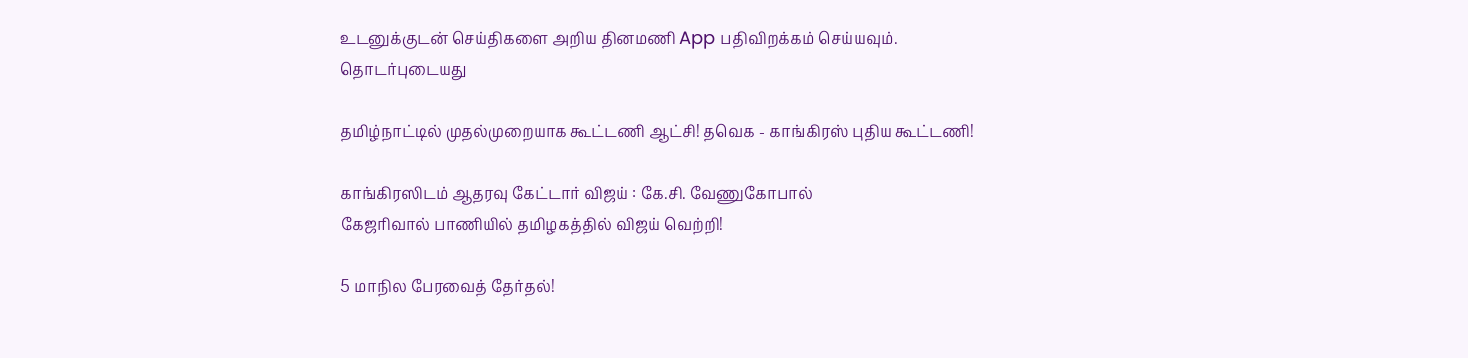உடனுக்குடன் செய்திகளை அறிய தினமணி App பதிவிறக்கம் செய்யவும்.
தொடர்புடையது

தமிழ்நாட்டில் முதல்முறையாக கூட்டணி ஆட்சி! தவெக - காங்கிரஸ் புதிய கூட்டணி!

காங்கிரஸிடம் ஆதரவு கேட்டார் விஜய் : கே.சி. வேணுகோபால்
கேஜரிவால் பாணியில் தமிழகத்தில் விஜய் வெற்றி!

5 மாநில பேரவைத் தேர்தல்!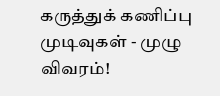கருத்துக் கணிப்பு முடிவுகள் - முழு விவரம்!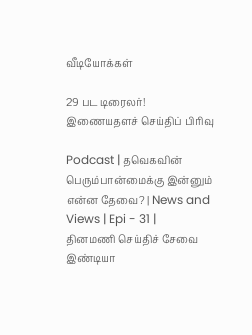வீடியோக்கள்

29 பட டிரைலர்!
இணையதளச் செய்திப் பிரிவு

Podcast | தவெகவின் பெரும்பான்மைக்கு இன்னும் என்ன தேவை? | News and Views | Epi - 31 |
தினமணி செய்திச் சேவை
இண்டியா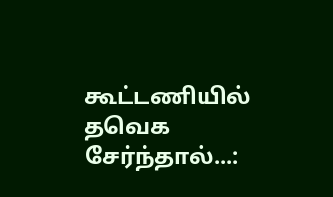கூட்டணியில் தவெக சேர்ந்தால்...: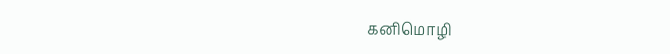கனிமொழி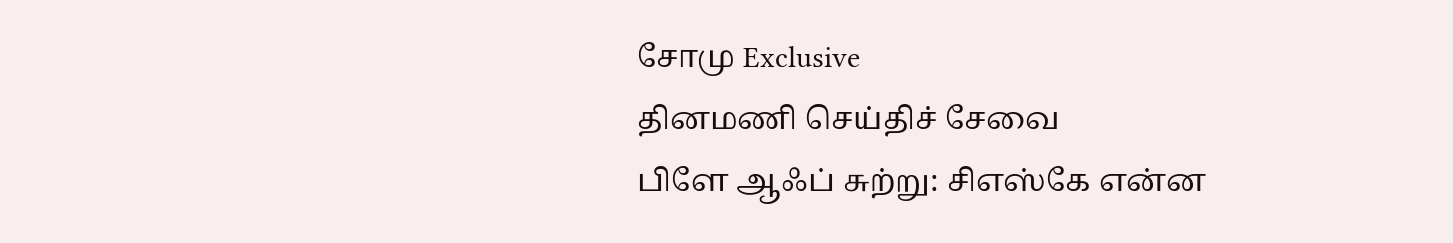சோமு Exclusive
தினமணி செய்திச் சேவை
பிளே ஆஃப் சுற்று: சிஎஸ்கே என்ன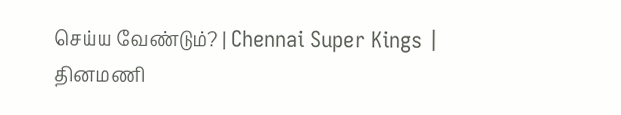செய்ய வேண்டும்? | Chennai Super Kings |
தினமணி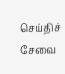செய்திச் சேவை